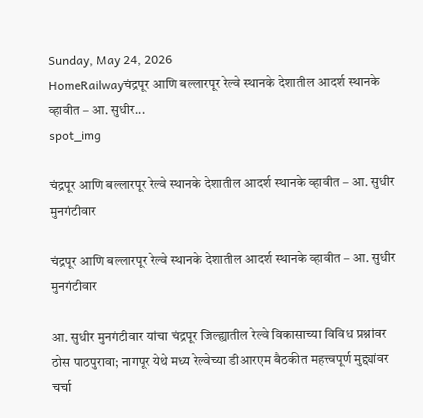Sunday, May 24, 2026
HomeRailwayचंद्रपूर आणि बल्लारपूर रेल्वे स्थानके देशातील आदर्श स्थानके व्हावीत – आ. सुधीर...
spot_img

चंद्रपूर आणि बल्लारपूर रेल्वे स्थानके देशातील आदर्श स्थानके व्हावीत – आ. सुधीर मुनगंटीवार

चंद्रपूर आणि बल्लारपूर रेल्वे स्थानके देशातील आदर्श स्थानके व्हावीत – आ. सुधीर मुनगंटीवार

आ. सुधीर मुनगंटीवार यांचा चंद्रपूर जिल्ह्यातील रेल्वे विकासाच्या विविध प्रश्नांवर ठोस पाठपुरावा; नागपूर येथे मध्य रेल्वेच्या डीआरएम बैठकीत महत्त्वपूर्ण मुद्द्यांवर चर्चा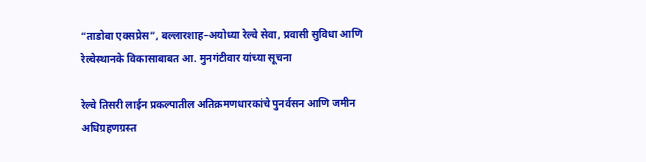“ताडोबा एक्सप्रेस”, बल्लारशाह–अयोध्या रेल्वे सेवा, प्रवासी सुविधा आणि रेल्वेस्थानके विकासाबाबत आ. मुनगंटीवार यांच्या सूचना

रेल्वे तिसरी लाईन प्रकल्पातील अतिक्रमणधारकांचे पुनर्वसन आणि जमीन अधिग्रहणग्रस्त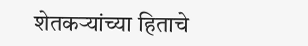शेतकऱ्यांच्या हिताचे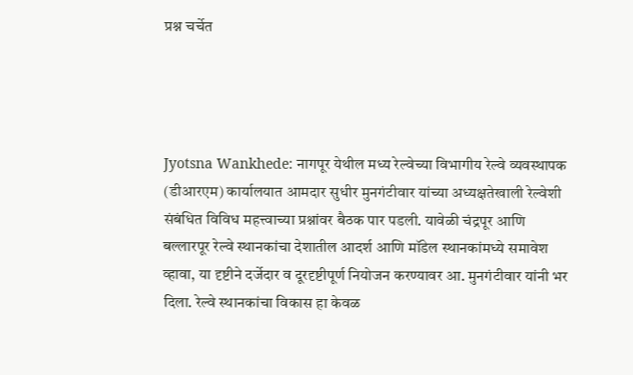प्रश्न चर्चेत




Jyotsna Wankhede: नागपूर येथील मध्य रेल्वेच्या विभागीय रेल्वे व्यवस्थापक (डीआरएम) कार्यालयात आमदार सुधीर मुनगंटीवार यांच्या अध्यक्षतेखाली रेल्वेशी संबंधित विविध महत्त्वाच्या प्रश्नांवर बैठक पार पडली. यावेळी चंद्रपूर आणि बल्लारपूर रेल्वे स्थानकांचा देशातील आदर्श आणि मॉडेल स्थानकांमध्ये समावेश व्हावा, या दृष्टीने दर्जेदार व दूरदृष्टीपूर्ण नियोजन करण्यावर आ. मुनगंटीवार यांनी भर दिला. रेल्वे स्थानकांचा विकास हा केवळ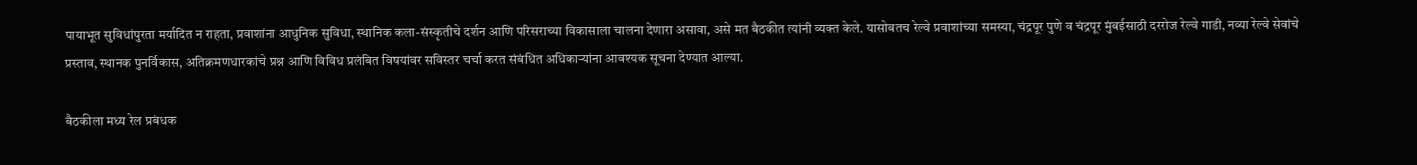पायाभूत सुविधांपुरता मर्यादित न राहता, प्रवाशांना आधुनिक सुविधा, स्थानिक कला-संस्कृतीचे दर्शन आणि परिसराच्या विकासाला चालना देणारा असावा, असे मत बैठकीत त्यांनी व्यक्त केले. यासोबतच रेल्वे प्रवाशांच्या समस्या, चंद्रपूर पुणे व चंद्रपूर मुंबईसाठी दररोज रेल्वे गाडी, नव्या रेल्वे सेवांचे प्रस्ताव, स्थानक पुनर्विकास, अतिक्रमणधारकांचे प्रश्न आणि विविध प्रलंबित विषयांवर सविस्तर चर्चा करत संबंधित अधिकाऱ्यांना आवश्यक सूचना देण्यात आल्या.

बैठकीला मध्य रेल प्रबंधक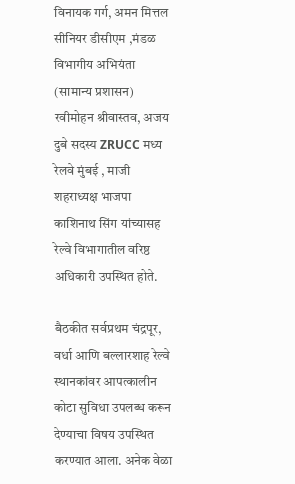विनायक गर्ग, अमन मित्तल सीनियर डीसीएम ,मंडळ विभागीय अभियंता (सामान्य प्रशासन) रवीमोहन श्रीवास्तव, अजय दुबे सदस्य ZRUCC मध्य रेलवे मुंबई , माजी शहराध्यक्ष भाजपा काशिनाथ सिंग यांच्यासह रेल्वे विभागातील वरिष्ठ अधिकारी उपस्थित होते.

बैठकीत सर्वप्रथम चंद्रपूर, वर्धा आणि बल्लारशाह रेल्वे स्थानकांवर आपत्कालीन कोटा सुविधा उपलब्ध करून देण्याचा विषय उपस्थित करण्यात आला. अनेक वेळा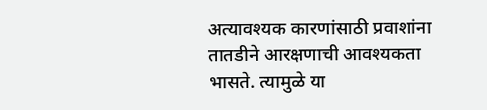अत्यावश्यक कारणांसाठी प्रवाशांना तातडीने आरक्षणाची आवश्यकता भासते. त्यामुळे या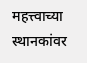महत्त्वाच्या स्थानकांवर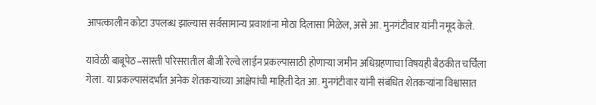आपत्कालीन कोटा उपलब्ध झाल्यास सर्वसामान्य प्रवाशांना मोठा दिलासा मिळेल, असे आ. मुनगंटीवार यांनी नमूद केले.

यावेळी बाबूपेठ–सास्ती परिसरातील बीजी रेल्वे लाईन प्रकल्पासाठी होणाऱ्या जमीन अधिग्रहणाचा विषयही बैठकीत चर्चिला गेला. या प्रकल्पासंदर्भात अनेक शेतकऱ्यांच्या आक्षेपांची माहिती देत आ. मुनगंटीवार यांनी संबंधित शेतकऱ्यांना विश्वासात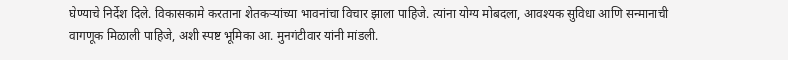घेण्याचे निर्देश दिले. विकासकामे करताना शेतकऱ्यांच्या भावनांचा विचार झाला पाहिजे. त्यांना योग्य मोबदला, आवश्यक सुविधा आणि सन्मानाची वागणूक मिळाली पाहिजे, अशी स्पष्ट भूमिका आ. मुनगंटीवार यांनी मांडली.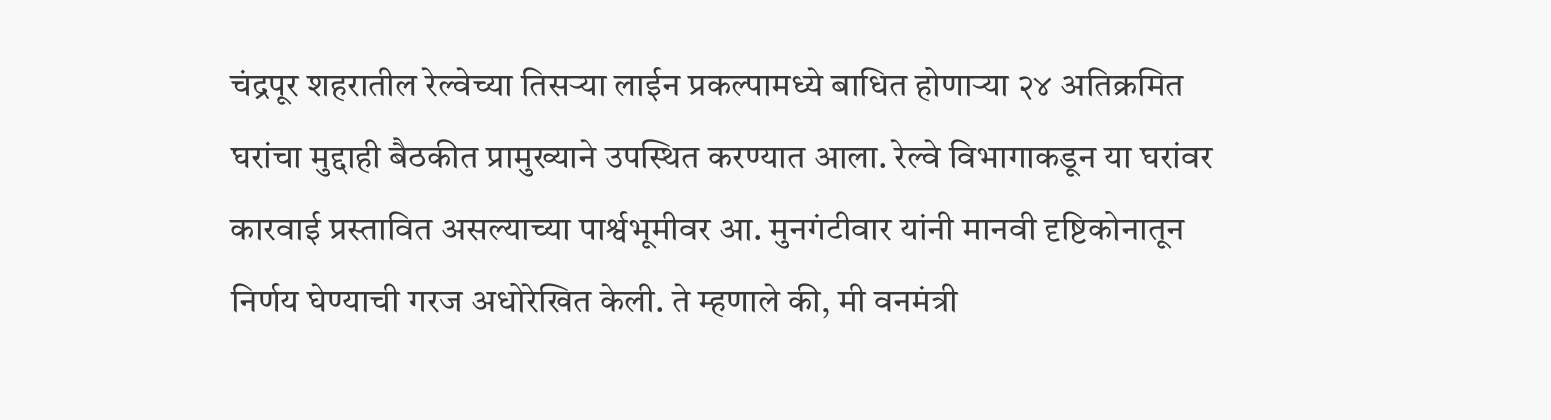चंद्रपूर शहरातील रेल्वेच्या तिसऱ्या लाईन प्रकल्पामध्ये बाधित होणाऱ्या २४ अतिक्रमित घरांचा मुद्दाही बैठकीत प्रामुख्याने उपस्थित करण्यात आला. रेल्वे विभागाकडून या घरांवर कारवाई प्रस्तावित असल्याच्या पार्श्वभूमीवर आ. मुनगंटीवार यांनी मानवी दृष्टिकोनातून निर्णय घेण्याची गरज अधोरेखित केली. ते म्हणाले की, मी वनमंत्री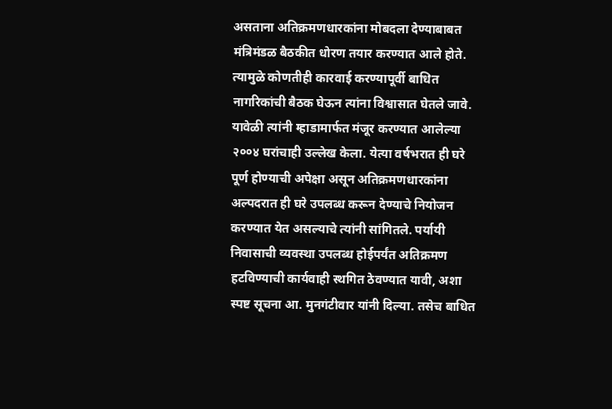असताना अतिक्रमणधारकांना मोबदला देण्याबाबत मंत्रिमंडळ बैठकीत धोरण तयार करण्यात आले होते. त्यामुळे कोणतीही कारवाई करण्यापूर्वी बाधित नागरिकांची बैठक घेऊन त्यांना विश्वासात घेतले जावे. यावेळी त्यांनी म्हाडामार्फत मंजूर करण्यात आलेल्या २००४ घरांचाही उल्लेख केला. येत्या वर्षभरात ही घरे पूर्ण होण्याची अपेक्षा असून अतिक्रमणधारकांना अल्पदरात ही घरे उपलब्ध करून देण्याचे नियोजन करण्यात येत असल्याचे त्यांनी सांगितले. पर्यायी निवासाची व्यवस्था उपलब्ध होईपर्यंत अतिक्रमण हटविण्याची कार्यवाही स्थगित ठेवण्यात यावी, अशा स्पष्ट सूचना आ. मुनगंटीवार यांनी दिल्या. तसेच बाधित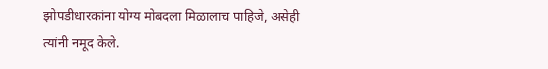झोपडीधारकांना योग्य मोबदला मिळालाच पाहिजे, असेही त्यांनी नमूद केले.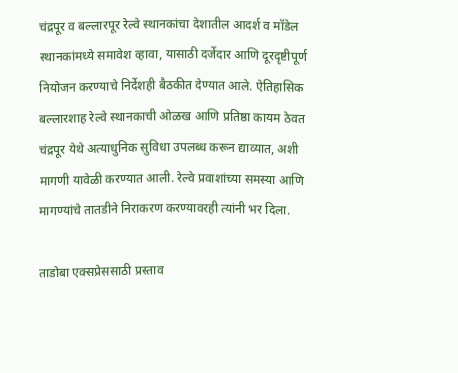चंद्रपूर व बल्लारपूर रेल्वे स्थानकांचा देशातील आदर्श व मॉडेल स्थानकांमध्ये समावेश व्हावा, यासाठी दर्जेदार आणि दूरदृष्टीपूर्ण नियोजन करण्याचे निर्देशही बैठकीत देण्यात आले. ऐतिहासिक बल्लारशाह रेल्वे स्थानकाची ओळख आणि प्रतिष्ठा कायम ठेवत चंद्रपूर येथे अत्याधुनिक सुविधा उपलब्ध करून द्याव्यात, अशी मागणी यावेळी करण्यात आली. रेल्वे प्रवाशांच्या समस्या आणि मागण्यांचे तातडीने निराकरण करण्यावरही त्यांनी भर दिला.

ताडोबा एक्सप्रेससाठी प्रस्ताव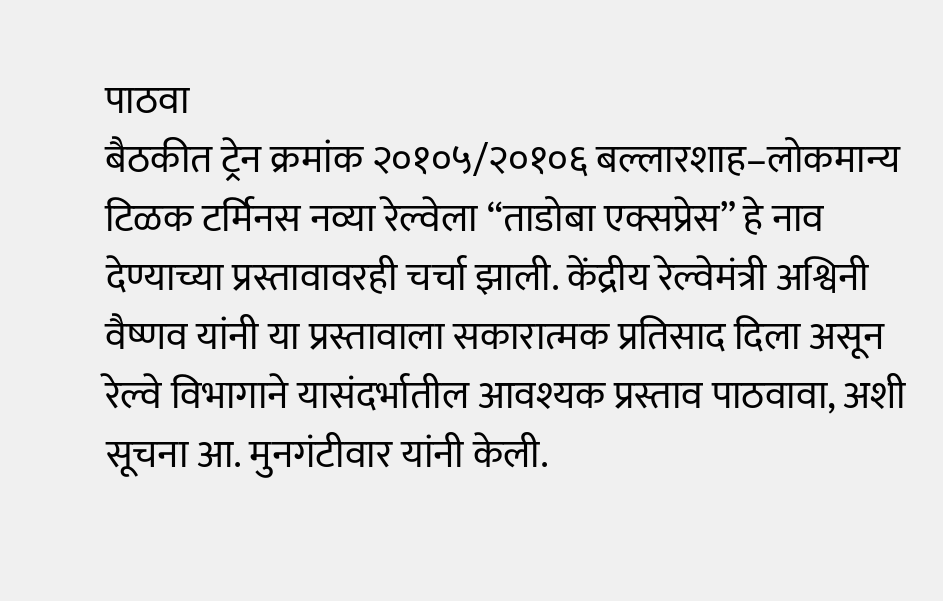पाठवा
बैठकीत ट्रेन क्रमांक २०१०५/२०१०६ बल्लारशाह–लोकमान्य टिळक टर्मिनस नव्या रेल्वेला “ताडोबा एक्सप्रेस” हे नाव देण्याच्या प्रस्तावावरही चर्चा झाली. केंद्रीय रेल्वेमंत्री अश्विनी वैष्णव यांनी या प्रस्तावाला सकारात्मक प्रतिसाद दिला असून रेल्वे विभागाने यासंदर्भातील आवश्यक प्रस्ताव पाठवावा, अशी सूचना आ. मुनगंटीवार यांनी केली.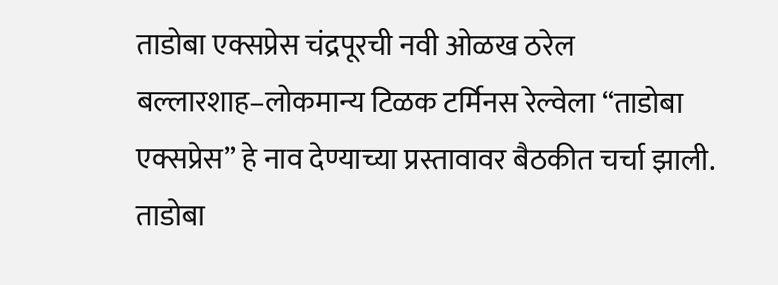ताडोबा एक्सप्रेस चंद्रपूरची नवी ओळख ठरेल
बल्लारशाह–लोकमान्य टिळक टर्मिनस रेल्वेला “ताडोबा एक्सप्रेस” हे नाव देण्याच्या प्रस्तावावर बैठकीत चर्चा झाली. ताडोबा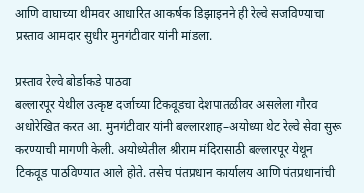आणि वाघाच्या थीमवर आधारित आकर्षक डिझाइनने ही रेल्वे सजविण्याचा प्रस्ताव आमदार सुधीर मुनगंटीवार यांनी मांडला.

प्रस्ताव रेल्वे बोर्डाकडे पाठवा
बल्लारपूर येथील उत्कृष्ट दर्जाच्या टिकवूडचा देशपातळीवर असलेला गौरव अधोरेखित करत आ. मुनगंटीवार यांनी बल्लारशाह–अयोध्या थेट रेल्वे सेवा सुरू करण्याची मागणी केली. अयोध्येतील श्रीराम मंदिरासाठी बल्लारपूर येथून टिकवूड पाठविण्यात आले होते. तसेच पंतप्रधान कार्यालय आणि पंतप्रधानांची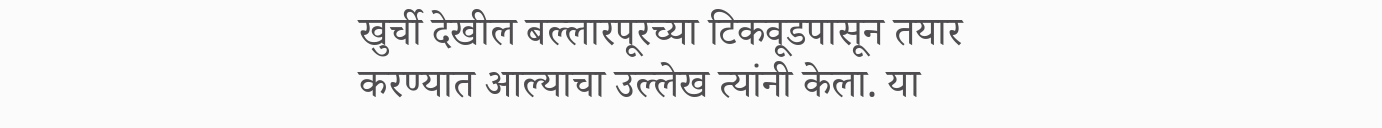खुर्ची देखील बल्लारपूरच्या टिकवूडपासून तयार करण्यात आल्याचा उल्लेख त्यांनी केला. या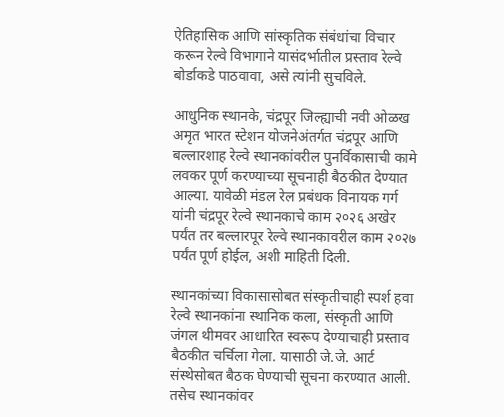ऐतिहासिक आणि सांस्कृतिक संबंधांचा विचार करून रेल्वे विभागाने यासंदर्भातील प्रस्ताव रेल्वे बोर्डाकडे पाठवावा, असे त्यांनी सुचविले.

आधुनिक स्थानके, चंद्रपूर जिल्ह्याची नवी ओळख
अमृत भारत स्टेशन योजनेअंतर्गत चंद्रपूर आणि बल्लारशाह रेल्वे स्थानकांवरील पुनर्विकासाची कामे लवकर पूर्ण करण्याच्या सूचनाही बैठकीत देण्यात आल्या. यावेळी मंडल रेल प्रबंधक विनायक गर्ग यांनी चंद्रपूर रेल्वे स्थानकाचे काम २०२६ अखेर पर्यंत तर बल्लारपूर रेल्वे स्थानकावरील काम २०२७ पर्यंत पूर्ण होईल, अशी माहिती दिली.

स्थानकांच्या विकासासोबत संस्कृतीचाही स्पर्श हवा
रेल्वे स्थानकांना स्थानिक कला, संस्कृती आणि जंगल थीमवर आधारित स्वरूप देण्याचाही प्रस्ताव बैठकीत चर्चिला गेला. यासाठी जे.जे. आर्ट संस्थेसोबत बैठक घेण्याची सूचना करण्यात आली. तसेच स्थानकांवर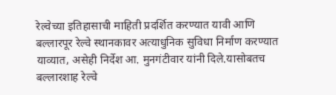रेल्वेच्या इतिहासाची माहिती प्रदर्शित करण्यात यावी आणि बल्लारपूर रेल्वे स्थानकावर अत्याधुनिक सुविधा निर्माण करण्यात याव्यात, असेही निर्देश आ. मुनगंटीवार यांनी दिले.यासोबतच बल्लारशाह रेल्वे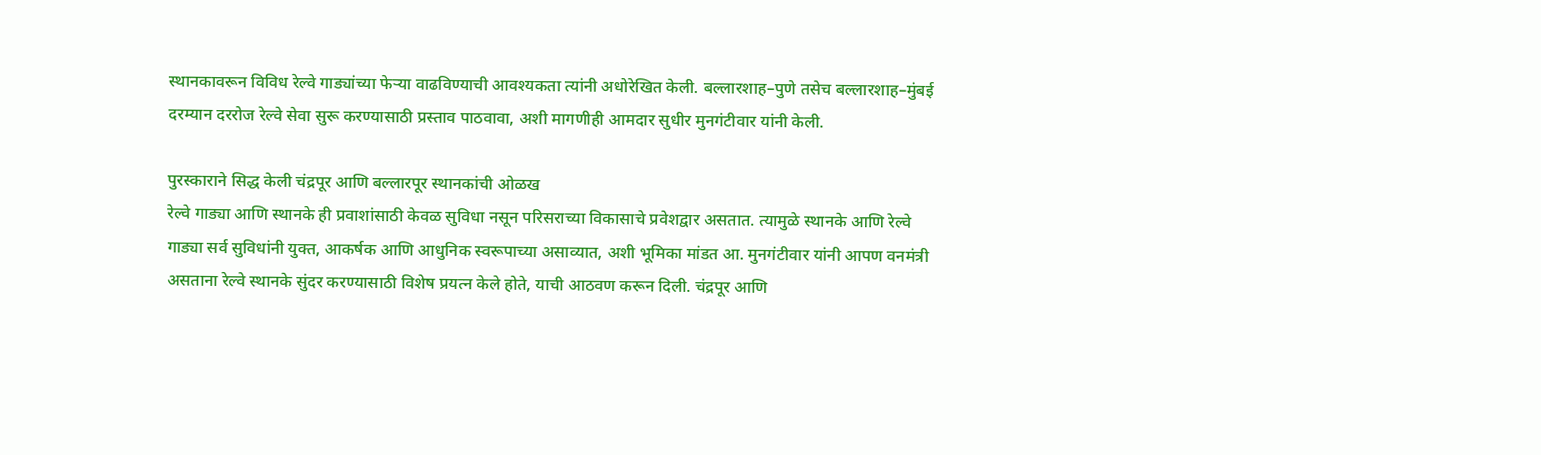स्थानकावरून विविध रेल्वे गाड्यांच्या फेऱ्या वाढविण्याची आवश्यकता त्यांनी अधोरेखित केली. बल्लारशाह–पुणे तसेच बल्लारशाह–मुंबई दरम्यान दररोज रेल्वे सेवा सुरू करण्यासाठी प्रस्ताव पाठवावा, अशी मागणीही आमदार सुधीर मुनगंटीवार यांनी केली.

पुरस्काराने सिद्ध केली चंद्रपूर आणि बल्लारपूर स्थानकांची ओळख
रेल्वे गाड्या आणि स्थानके ही प्रवाशांसाठी केवळ सुविधा नसून परिसराच्या विकासाचे प्रवेशद्वार असतात. त्यामुळे स्थानके आणि रेल्वे गाड्या सर्व सुविधांनी युक्त, आकर्षक आणि आधुनिक स्वरूपाच्या असाव्यात, अशी भूमिका मांडत आ. मुनगंटीवार यांनी आपण वनमंत्री असताना रेल्वे स्थानके सुंदर करण्यासाठी विशेष प्रयत्न केले होते, याची आठवण करून दिली. चंद्रपूर आणि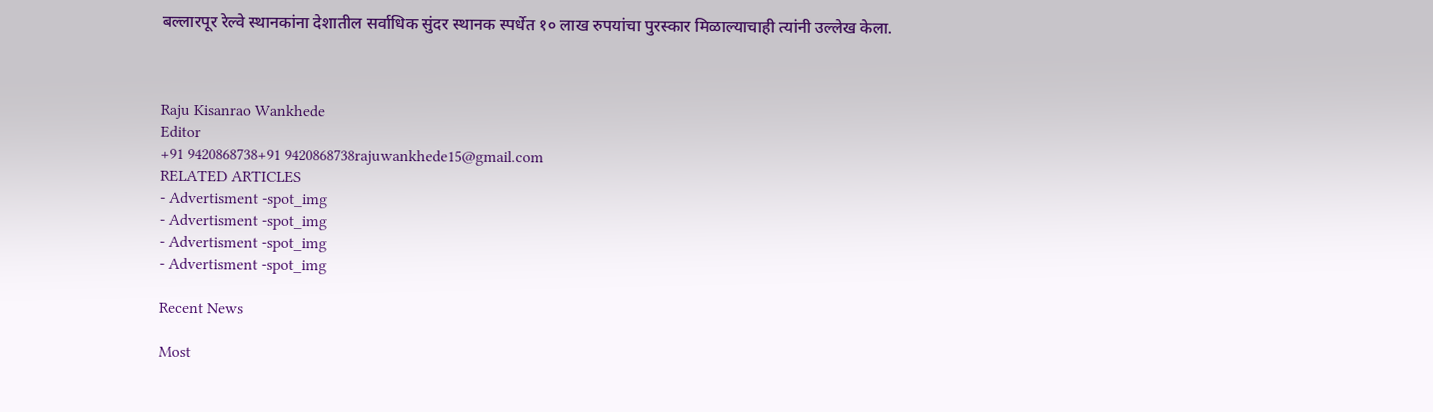बल्लारपूर रेल्वे स्थानकांना देशातील सर्वाधिक सुंदर स्थानक स्पर्धेत १० लाख रुपयांचा पुरस्कार मिळाल्याचाही त्यांनी उल्लेख केला.



Raju Kisanrao Wankhede
Editor
+91 9420868738+91 9420868738rajuwankhede15@gmail.com
RELATED ARTICLES
- Advertisment -spot_img
- Advertisment -spot_img
- Advertisment -spot_img
- Advertisment -spot_img

Recent News

Most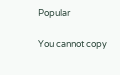Popular

You cannot copy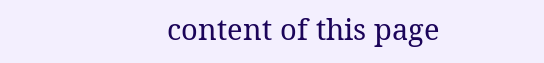content of this page